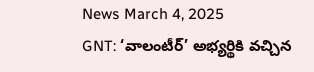News March 4, 2025
GNT: ‘వాలంటీర్’ అభ్యర్థికి వచ్చిన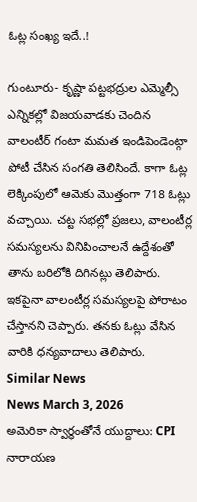ఓట్ల సంఖ్య ఇదే..!

గుంటూరు- కృష్ణా పట్టభద్రుల ఎమ్మెల్సీ ఎన్నికల్లో విజయవాడకు చెందిన వాలంటీర్ గంటా మమత ఇండిపెండెంట్గా పోటీ చేసిన సంగతి తెలిసిందే. కాగా ఓట్ల లెక్కింపులో ఆమెకు మొత్తంగా 718 ఓట్లు వచ్చాయి. చట్ట సభల్లో ప్రజలు, వాలంటీర్ల సమస్యలను వినిపించాలనే ఉద్దేశంతో తాను బరిలోకి దిగినట్లు తెలిపారు. ఇకపైనా వాలంటీర్ల సమస్యలపై పోరాటం చేస్తానని చెప్పారు. తనకు ఓట్లు వేసిన వారికి ధన్యవాదాలు తెలిపారు.
Similar News
News March 3, 2026
అమెరికా స్వార్థంతోనే యుద్దాలు: CPI నారాయణ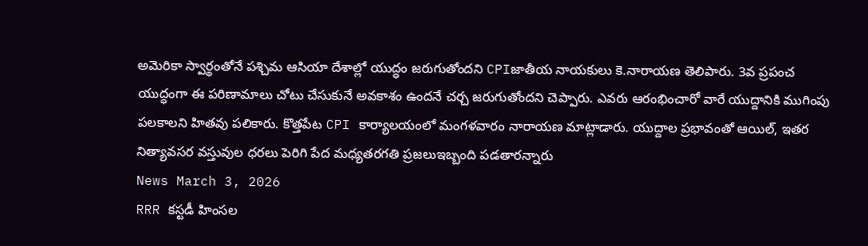అమెరికా స్వార్థంతోనే పశ్చిమ ఆసియా దేశాల్లో యుద్ధం జరుగుతోందని CPIజాతీయ నాయకులు కె.నారాయణ తెలిపారు. 3వ ప్రపంచ యుద్ధంగా ఈ పరిణామాలు చోటు చేసుకునే అవకాశం ఉందనే చర్చ జరుగుతోందని చెప్పారు. ఎవరు ఆరంభించారో వారే యుద్దానికి ముగింపు పలకాలని హితవు పలికారు. కొత్తపేట CPI కార్యాలయంలో మంగళవారం నారాయణ మాట్లాడారు. యుద్దాల ప్రభావంతో ఆయిల్, ఇతర నిత్యావసర వస్తువుల ధరలు పెరిగి పేద మధ్యతరగతి ప్రజలుఇబ్బంది పడతారన్నారు
News March 3, 2026
RRR కస్టడీ హింసల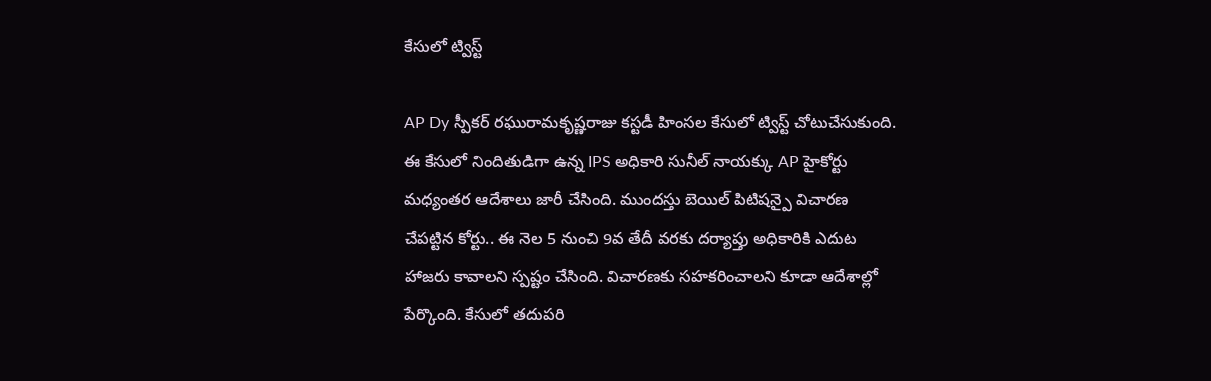కేసులో ట్విస్ట్

AP Dy స్పీకర్ రఘురామకృష్ణరాజు కస్టడీ హింసల కేసులో ట్విస్ట్ చోటుచేసుకుంది. ఈ కేసులో నిందితుడిగా ఉన్న IPS అధికారి సునీల్ నాయక్కు AP హైకోర్టు మధ్యంతర ఆదేశాలు జారీ చేసింది. ముందస్తు బెయిల్ పిటిషన్పై విచారణ చేపట్టిన కోర్టు.. ఈ నెల 5 నుంచి 9వ తేదీ వరకు దర్యాప్తు అధికారికి ఎదుట హాజరు కావాలని స్పష్టం చేసింది. విచారణకు సహకరించాలని కూడా ఆదేశాల్లో పేర్కొంది. కేసులో తదుపరి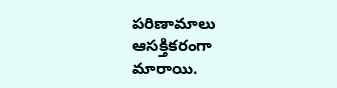పరిణామాలు ఆసక్తికరంగా మారాయి.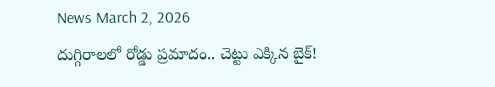News March 2, 2026
దుగ్గిరాలలో రోడ్డు ప్రమాదం.. చెట్టు ఎక్కిన బైక్!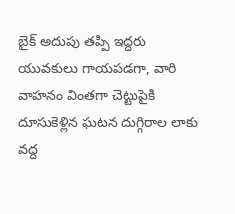బైక్ అదుపు తప్పి ఇద్దరు యువకులు గాయపడగా, వారి వాహనం వింతగా చెట్టుపైకి దూసుకెళ్లిన ఘటన దుగ్గిరాల లాకు వద్ద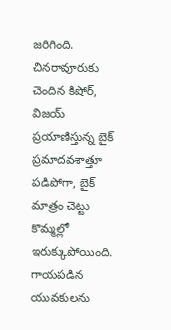జరిగింది. చినరావూరుకు చెందిన కిషోర్, విజయ్ ప్రయాణిస్తున్న బైక్ ప్రమాదవశాత్తూ పడిపోగా, బైక్ మాత్రం చెట్టు కొమ్మల్లో ఇరుక్కుపోయింది. గాయపడిన యువకులను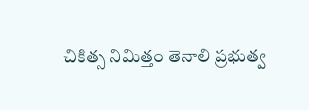చికిత్స నిమిత్తం తెనాలి ప్రభుత్వ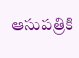ఆసుపత్రికి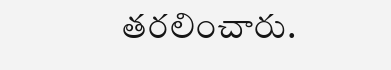తరలించారు.